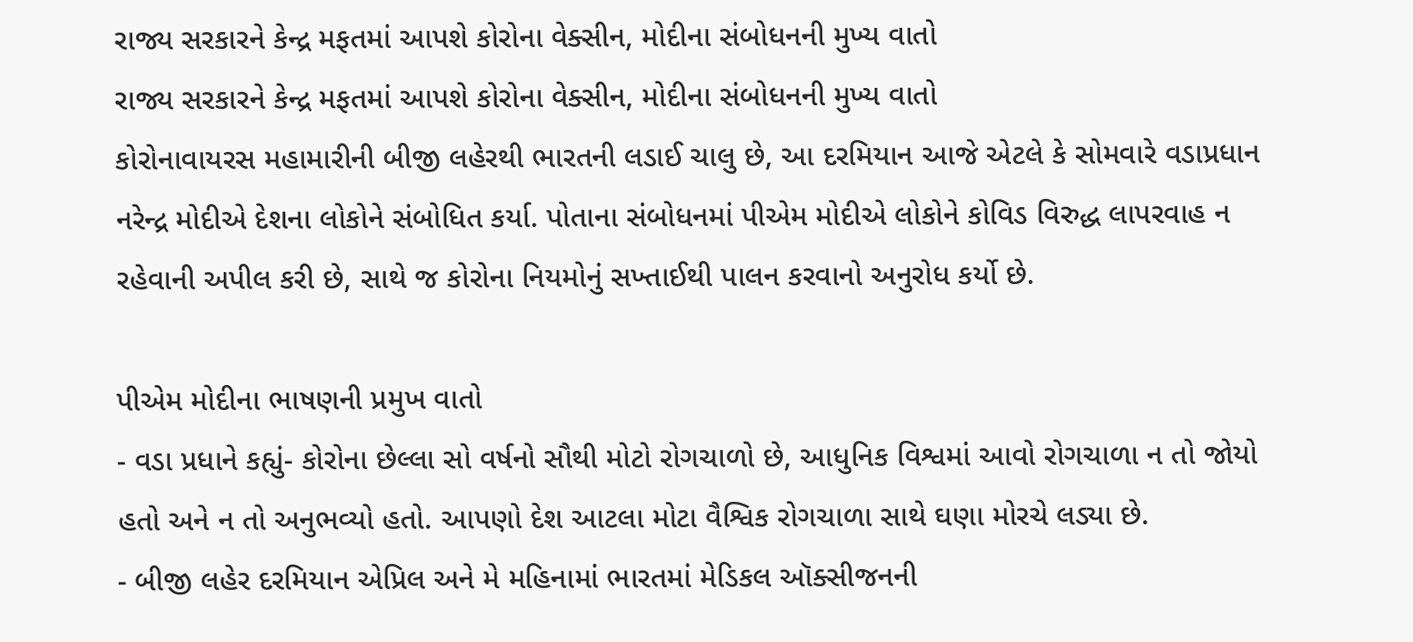રાજ્ય સરકારને કેન્દ્ર મફતમાં આપશે કોરોના વેક્સીન, મોદીના સંબોધનની મુખ્ય વાતો
રાજ્ય સરકારને કેન્દ્ર મફતમાં આપશે કોરોના વેક્સીન, મોદીના સંબોધનની મુખ્ય વાતો
કોરોનાવાયરસ મહામારીની બીજી લહેરથી ભારતની લડાઈ ચાલુ છે, આ દરમિયાન આજે એટલે કે સોમવારે વડાપ્રધાન નરેન્દ્ર મોદીએ દેશના લોકોને સંબોધિત કર્યા. પોતાના સંબોધનમાં પીએમ મોદીએ લોકોને કોવિડ વિરુદ્ધ લાપરવાહ ન રહેવાની અપીલ કરી છે, સાથે જ કોરોના નિયમોનું સખ્તાઈથી પાલન કરવાનો અનુરોધ કર્યો છે.

પીએમ મોદીના ભાષણની પ્રમુખ વાતો
- વડા પ્રધાને કહ્યું- કોરોના છેલ્લા સો વર્ષનો સૌથી મોટો રોગચાળો છે, આધુનિક વિશ્વમાં આવો રોગચાળા ન તો જોયો હતો અને ન તો અનુભવ્યો હતો. આપણો દેશ આટલા મોટા વૈશ્વિક રોગચાળા સાથે ઘણા મોરચે લડ્યા છે.
- બીજી લહેર દરમિયાન એપ્રિલ અને મે મહિનામાં ભારતમાં મેડિકલ ઑક્સીજનની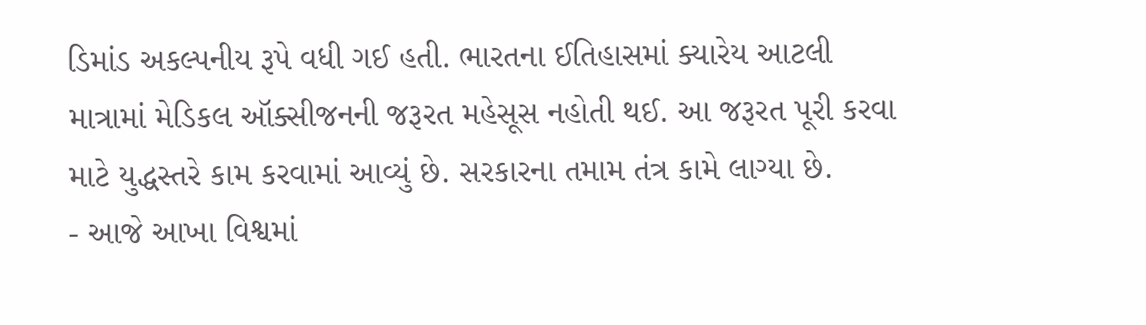ડિમાંડ અકલ્પનીય રૂપે વધી ગઈ હતી. ભારતના ઈતિહાસમાં ક્યારેય આટલી માત્રામાં મેડિકલ ઑક્સીજનની જરૂરત મહેસૂસ નહોતી થઈ. આ જરૂરત પૂરી કરવા માટે યુદ્ધસ્તરે કામ કરવામાં આવ્યું છે. સરકારના તમામ તંત્ર કામે લાગ્યા છે.
- આજે આખા વિશ્વમાં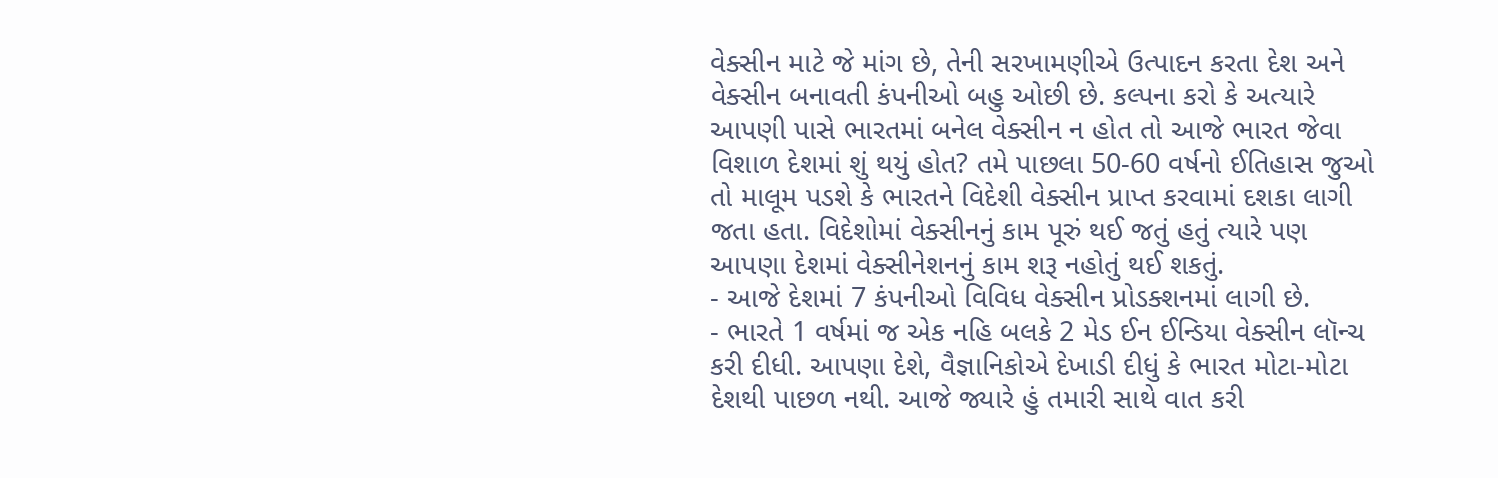વેક્સીન માટે જે માંગ છે, તેની સરખામણીએ ઉત્પાદન કરતા દેશ અને વેક્સીન બનાવતી કંપનીઓ બહુ ઓછી છે. કલ્પના કરો કે અત્યારે આપણી પાસે ભારતમાં બનેલ વેક્સીન ન હોત તો આજે ભારત જેવા વિશાળ દેશમાં શું થયું હોત? તમે પાછલા 50-60 વર્ષનો ઈતિહાસ જુઓ તો માલૂમ પડશે કે ભારતને વિદેશી વેક્સીન પ્રાપ્ત કરવામાં દશકા લાગી જતા હતા. વિદેશોમાં વેક્સીનનું કામ પૂરું થઈ જતું હતું ત્યારે પણ આપણા દેશમાં વેક્સીનેશનનું કામ શરૂ નહોતું થઈ શકતું.
- આજે દેશમાં 7 કંપનીઓ વિવિધ વેક્સીન પ્રોડક્શનમાં લાગી છે.
- ભારતે 1 વર્ષમાં જ એક નહિ બલકે 2 મેડ ઈન ઈન્ડિયા વેક્સીન લૉન્ચ કરી દીધી. આપણા દેશે, વૈજ્ઞાનિકોએ દેખાડી દીધું કે ભારત મોટા-મોટા દેશથી પાછળ નથી. આજે જ્યારે હું તમારી સાથે વાત કરી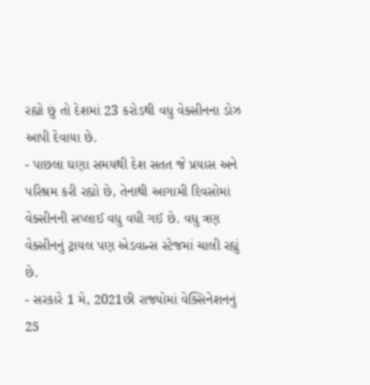રહ્યો છું તો દેશમાં 23 કરોડથી વધુ વેક્સીનના ડોઝ આપી દેવાયા છે.
- પાછલા ઘણા સમયથી દેશ સતત જે પ્રયાસ અને પરિશ્રમ કરી રહ્યો છે, તેનાથી આગામી દિવસોમાં વેક્સીનની સપ્લાઈ વધુ વધી ગઈ છે. વધુ ત્રણ વેક્સીનનું ટ્રાયલ પણ એડવાન્સ સ્ટેજમાં ચાલી રહ્યું છે.
- સરકારે 1 મે, 2021છી રાજ્યોમાં વેક્સિનેશનનું 25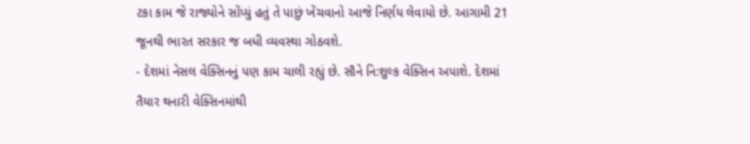ટકા કામ જે રાજ્યોને સોંપ્યું હતું તે પાછું ખેંચવાનો આજે નિર્ણય લેવાયો છે. આગામી 21 જૂનથી ભારત સરકાર જ બધી વ્યવસ્થા ગોઠવશે.
- દેશમાં નેસલ વેક્સિનનું પણ કામ ચાલી રહ્યું છે. સૌને નિ:શુલ્ક વેક્સિન અપાશે. દેશમાં તૈયાર થનારી વેક્સિનમાંથી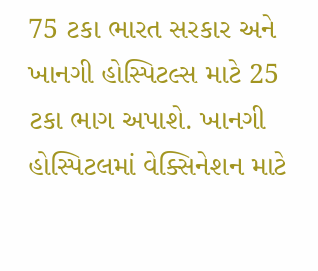75 ટકા ભારત સરકાર અને ખાનગી હોસ્પિટલ્સ માટે 25 ટકા ભાગ અપાશે. ખાનગી હોસ્પિટલમાં વેક્સિનેશન માટે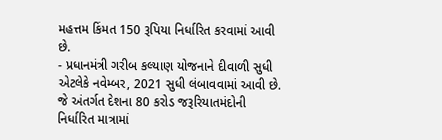મહત્તમ કિંમત 150 રૂપિયા નિર્ધારિત કરવામાં આવી છે.
- પ્રધાનમંત્રી ગરીબ કલ્યાણ યોજનાને દીવાળી સુધી એટલેકે નવેમ્બર, 2021 સુધી લંબાવવામાં આવી છે. જે અંતર્ગત દેશના 80 કરોડ જરૂરિયાતમંદોની નિર્ધારિત માત્રામાં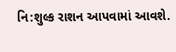નિ:શુલ્ક રાશન આપવામાં આવશે.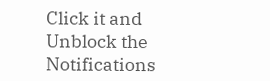Click it and Unblock the Notifications